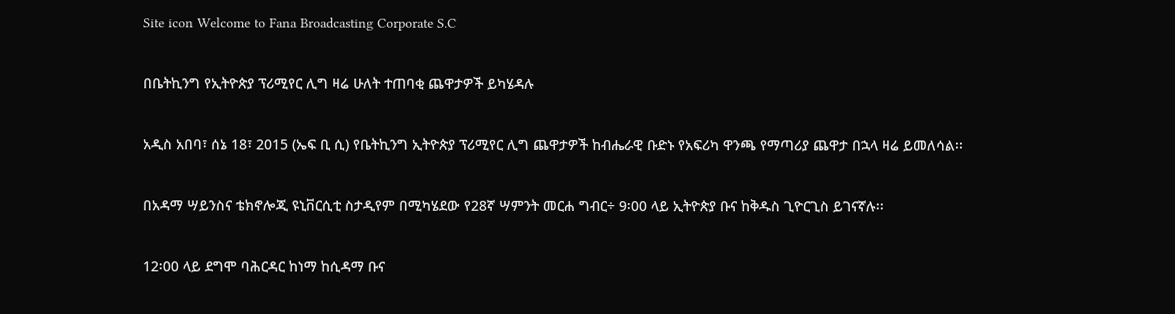Site icon Welcome to Fana Broadcasting Corporate S.C

በቤትኪንግ የኢትዮጵያ ፕሪሚየር ሊግ ዛሬ ሁለት ተጠባቂ ጨዋታዎች ይካሄዳሉ

አዲስ አበባ፣ ሰኔ 18፣ 2015 (ኤፍ ቢ ሲ) የቤትኪንግ ኢትዮጵያ ፕሪሚየር ሊግ ጨዋታዎች ከብሔራዊ ቡድኑ የአፍሪካ ዋንጫ የማጣሪያ ጨዋታ በኋላ ዛሬ ይመለሳል፡፡

በአዳማ ሣይንስና ቴክኖሎጂ ዩኒቨርሲቲ ስታዲየም በሚካሄደው የ28ኛ ሣምንት መርሐ ግብር÷ 9፡00 ላይ ኢትዮጵያ ቡና ከቅዱስ ጊዮርጊስ ይገናኛሉ፡፡

12፡00 ላይ ደግሞ ባሕርዳር ከነማ ከሲዳማ ቡና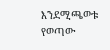እንደሚጫወቱ የወጣው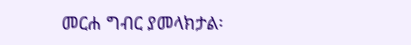መርሐ ግብር ያመላክታል፡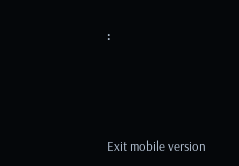፡





Exit mobile version